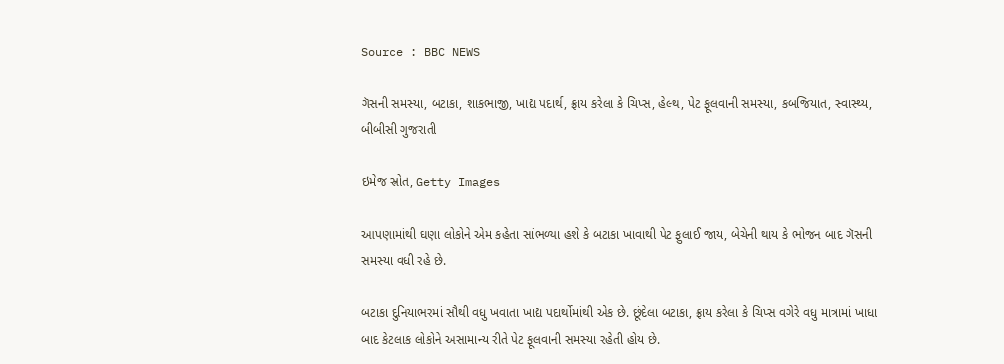Source : BBC NEWS

ગૅસની સમસ્યા, બટાકા, શાકભાજી, ખાદ્ય પદાર્થ, ફ્રાય કરેલા કે ચિપ્સ, હેલ્થ, પેટ ફૂલવાની સમસ્યા, કબજિયાત, સ્વાસ્થ્ય, બીબીસી ગુજરાતી

ઇમેજ સ્રોત, Getty Images

આપણામાંથી ઘણા લોકોને એમ કહેતા સાંભળ્યા હશે કે બટાકા ખાવાથી પેટ ફુલાઈ જાય, બેચેની થાય કે ભોજન બાદ ગૅસની સમસ્યા વધી રહે છે.

બટાકા દુનિયાભરમાં સૌથી વધુ ખવાતા ખાદ્ય પદાર્થોમાંથી એક છે. છૂંદેલા બટાકા, ફ્રાય કરેલા કે ચિપ્સ વગેરે વધુ માત્રામાં ખાધા બાદ કેટલાક લોકોને અસામાન્ય રીતે પેટ ફૂલવાની સમસ્યા રહેતી હોય છે.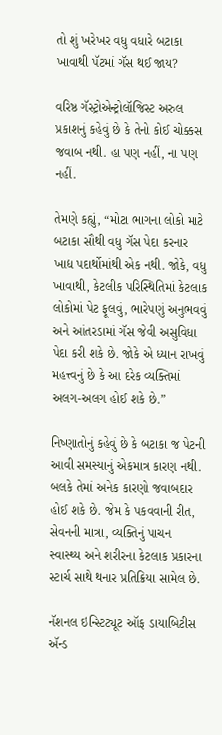તો શું ખરેખર વધુ વધારે બટાકા ખાવાથી પૅટમાં ગૅસ થઈ જાય?

વરિષ્ઠ ગૅસ્ટ્રોએન્ટ્રોલૉજિસ્ટ અરુલ પ્રકાશનું કહેવું છે કે તેનો કોઈ ચોક્કસ જવાબ નથી. હા પણ નહીં, ના પણ નહીં.

તેમણે કહ્યું, “મોટા ભાગના લોકો માટે બટાકા સૌથી વધુ ગૅસ પેદા કરનાર ખાદ્ય પદાર્થોમાંથી એક નથી. જોકે, વધુ ખાવાથી, કેટલીક પરિસ્થિતિમાં કેટલાક લોકોમાં પેટ ફૂલવું, ભારેપણું અનુભવવું અને આંતરડામાં ગૅસ જેવી અસુવિધા પેદા કરી શકે છે. જોકે એ ધ્યાન રાખવું મહત્ત્વનું છે કે આ દરેક વ્યક્તિમાં અલગ-અલગ હોઈ શકે છે.”

નિષ્ણાતોનું કહેવું છે કે બટાકા જ પેટની આવી સમસ્યાનું એકમાત્ર કારણ નથી. બલકે તેમાં અનેક કારણો જવાબદાર હોઈ શકે છે. જેમ કે પકવવાની રીત, સેવનની માત્રા, વ્યક્તિનું પાચન સ્વાસ્થ્ય અને શરીરના કેટલાક પ્રકારના સ્ટાર્ચ સાથે થનાર પ્રતિક્રિયા સામેલ છે.

નૅશનલ ઇન્સ્ટિટ્યૂટ ઑફ ડાયાબિટીસ ઍન્ડ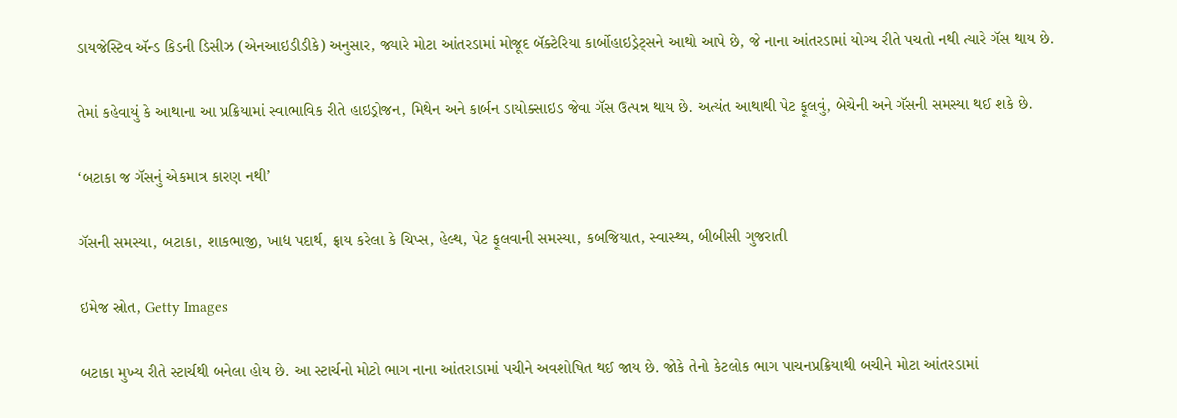ડાયજેસ્ટિવ ઍન્ડ કિડની ડિસીઝ (એનઆઇડીડીકે) અનુસાર, જ્યારે મોટા આંતરડામાં મોજૂદ બૅક્ટેરિયા કાર્બોહાઇડ્રેટ્સને આથો આપે છે, જે નાના આંતરડામાં યોગ્ય રીતે પચતો નથી ત્યારે ગૅસ થાય છે.

તેમાં કહેવાયું કે આથાના આ પ્રક્રિયામાં સ્વાભાવિક રીતે હાઇડ્રોજન, મિથેન અને કાર્બન ડાયોક્સાઇડ જેવા ગૅસ ઉત્પન્ન થાય છે. અત્યંત આથાથી પેટ ફૂલવું, બેચેની અને ગૅસની સમસ્યા થઈ શકે છે.

‘બટાકા જ ગૅસનું એકમાત્ર કારણ નથી’

ગૅસની સમસ્યા, બટાકા, શાકભાજી, ખાદ્ય પદાર્થ, ફ્રાય કરેલા કે ચિપ્સ, હેલ્થ, પેટ ફૂલવાની સમસ્યા, કબજિયાત, સ્વાસ્થ્ય, બીબીસી ગુજરાતી

ઇમેજ સ્રોત, Getty Images

બટાકા મુખ્ય રીતે સ્ટાર્ચથી બનેલા હોય છે. આ સ્ટાર્ચનો મોટો ભાગ નાના આંતરાડામાં પચીને અવશોષિત થઈ જાય છે. જોકે તેનો કેટલોક ભાગ પાચનપ્રક્રિયાથી બચીને મોટા આંતરડામાં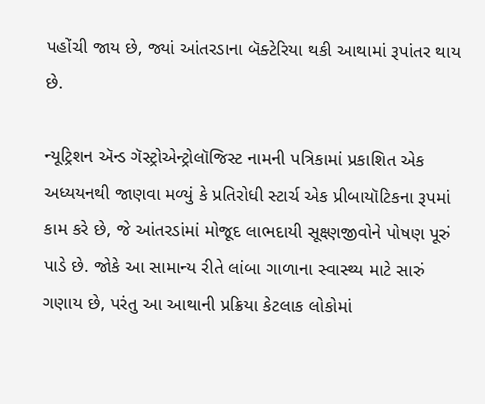પહોંચી જાય છે, જ્યાં આંતરડાના બૅક્ટેરિયા થકી આથામાં રૂપાંતર થાય છે.

ન્યૂટ્રિશન ઍન્ડ ગૅસ્ટ્રોએન્ટ્રોલૉજિસ્ટ નામની પત્રિકામાં પ્રકાશિત એક અધ્યયનથી જાણવા મળ્યું કે પ્રતિરોધી સ્ટાર્ચ એક પ્રીબાયૉટિકના રૂપમાં કામ કરે છે, જે આંતરડાંમાં મોજૂદ લાભદાયી સૂક્ષ્ણજીવોને પોષણ પૂરું પાડે છે. જોકે આ સામાન્ય રીતે લાંબા ગાળાના સ્વાસ્થ્ય માટે સારું ગણાય છે, પરંતુ આ આથાની પ્રક્રિયા કેટલાક લોકોમાં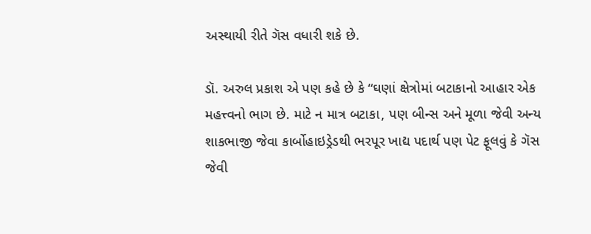અસ્થાયી રીતે ગૅસ વધારી શકે છે.

ડૉ. અરુલ પ્રકાશ એ પણ કહે છે કે “ઘણાં ક્ષેત્રોમાં બટાકાનો આહાર એક મહત્ત્વનો ભાગ છે. માટે ન માત્ર બટાકા, પણ બીન્સ અને મૂળા જેવી અન્ય શાકભાજી જેવા કાર્બોહાઇડ્રેડથી ભરપૂર ખાદ્ય પદાર્થ પણ પેટ ફૂલવું કે ગૅસ જેવી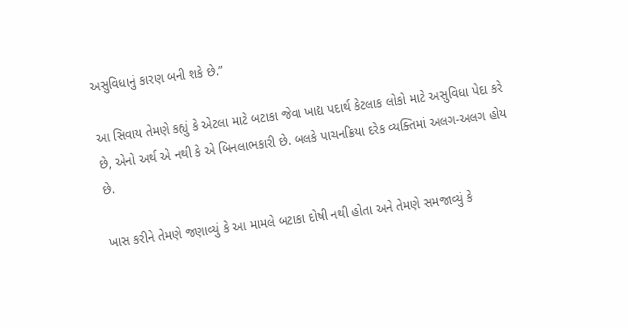અસુવિધાનું કારણ બની શકે છે.”

આ સિવાય તેમણે કહ્યું કે એટલા માટે બટાકા જેવા ખાદ્ય પદાર્થ કેટલાક લોકો માટે અસુવિધા પેદા કરે છે, એનો અર્થ એ નથી કે એ બિનલાભકારી છે. બલકે પાચનક્રિયા દરેક વ્યક્તિમાં અલગ-અલગ હોય છે.

ખાસ કરીને તેમણે જણાવ્યું કે આ મામલે બટાકા દોષી નથી હોતા અને તેમણે સમજાવ્યું કે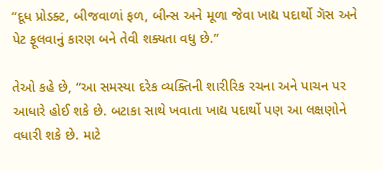“દૂધ પ્રોડક્ટ, બીજવાળાં ફળ, બીન્સ અને મૂળા જેવા ખાદ્ય પદાર્થો ગૅસ અને પેટ ફૂલવાનું કારણ બને તેવી શક્યતા વધુ છે.”

તેઓ કહે છે, “આ સમસ્યા દરેક વ્યક્તિની શારીરિક રચના અને પાચન પર આધારે હોઈ શકે છે. બટાકા સાથે ખવાતા ખાદ્ય પદાર્થો પણ આ લક્ષણોને વધારી શકે છે. માટે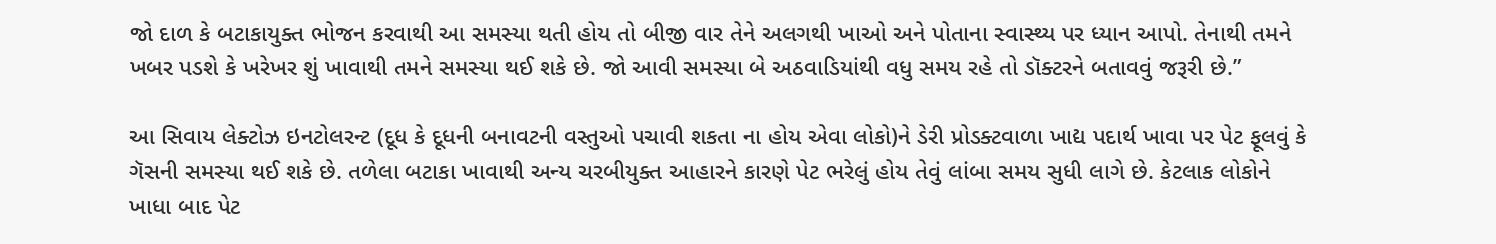જો દાળ કે બટાકાયુક્ત ભોજન કરવાથી આ સમસ્યા થતી હોય તો બીજી વાર તેને અલગથી ખાઓ અને પોતાના સ્વાસ્થ્ય પર ધ્યાન આપો. તેનાથી તમને ખબર પડશે કે ખરેખર શું ખાવાથી તમને સમસ્યા થઈ શકે છે. જો આવી સમસ્યા બે અઠવાડિયાંથી વધુ સમય રહે તો ડૉક્ટરને બતાવવું જરૂરી છે.”

આ સિવાય લેક્ટોઝ ઇનટોલરન્ટ (દૂધ કે દૂધની બનાવટની વસ્તુઓ પચાવી શકતા ના હોય એવા લોકો)ને ડેરી પ્રોડક્ટવાળા ખાદ્ય પદાર્થ ખાવા પર પેટ ફૂલવું કે ગૅસની સમસ્યા થઈ શકે છે. તળેલા બટાકા ખાવાથી અન્ય ચરબીયુક્ત આહારને કારણે પેટ ભરેલું હોય તેવું લાંબા સમય સુધી લાગે છે. કેટલાક લોકોને ખાધા બાદ પેટ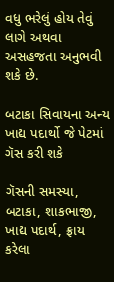વધુ ભરેલું હોય તેવું લાગે અથવા અસહજતા અનુભવી શકે છે.

બટાકા સિવાયના અન્ય ખાદ્ય પદાર્થો જે પેટમાં ગૅસ કરી શકે

ગૅસની સમસ્યા, બટાકા, શાકભાજી, ખાદ્ય પદાર્થ, ફ્રાય કરેલા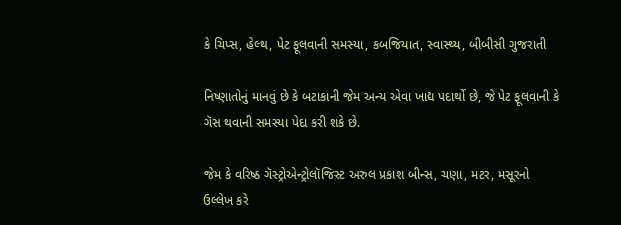કે ચિપ્સ, હેલ્થ, પેટ ફૂલવાની સમસ્યા, કબજિયાત, સ્વાસ્થ્ય, બીબીસી ગુજરાતી

નિષ્ણાતોનું માનવું છે કે બટાકાની જેમ અન્ય એવા ખાદ્ય પદાર્થો છે, જે પેટ ફૂલવાની કે ગૅસ થવાની સમસ્યા પેદા કરી શકે છે.

જેમ કે વરિષ્ઠ ગૅસ્ટ્રોએન્ટ્રોલૉજિસ્ટ અરુલ પ્રકાશ બીન્સ, ચણા, મટર, મસૂરનો ઉલ્લેખ કરે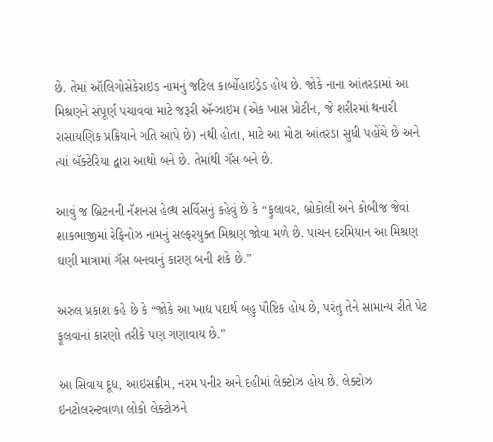છે. તેમાં ઑલિગોસેકેરાઇડ નામનું જટિલ કાર્બોહાઇડ્રેડ હોય છે. જોકે નાના આંતરડામાં આ મિશ્રણને સંપૂર્ણ પચાવવા માટે જરૂરી ઍન્ઝાઇમ (એક ખાસ પ્રોટીન, જે શરીરમાં થનારી રાસાયણિક પ્રક્રિયાને ગતિ આપે છે) નથી હોતા, માટે આ મોટા આંતરડા સુધી પહોંચે છે અને ત્યાં બૅક્ટેરિયા દ્વારા આથો બને છે. તેમાંથી ગૅસ બને છે.

આવું જ બ્રિટનની નૅશનસ હેલ્થ સર્વિસનું કહેવું છે કે “ફુલાવર, બ્રોકોલી અને કોબીજ જેવાં શાકભાજીમાં રેફિનોઝ નામનું સલ્ફરયુક્ત મિશ્રણ જોવા મળે છે. પાચન દરમિયાન આ મિશ્રણ ઘણી માત્રામાં ગૅસ બનવાનું કારણ બની શકે છે.”

અરુલ પ્રકાશ કહે છે કે “જોકે આ ખાદ્ય પદાર્થ બહુ પૌષ્ટિક હોય છે, પરંતુ તેને સામાન્ય રીતે પેટ ફૂલવાનાં કારણો તરીકે પણ ગણાવાય છે.”

આ સિવાય દૂધ, આઇસક્રીમ, નરમ પનીર અને દહીમાં લેક્ટોઝ હોય છે. લેક્ટોઝ ઇનટોલરન્ટવાળા લોકો લેક્ટોઝને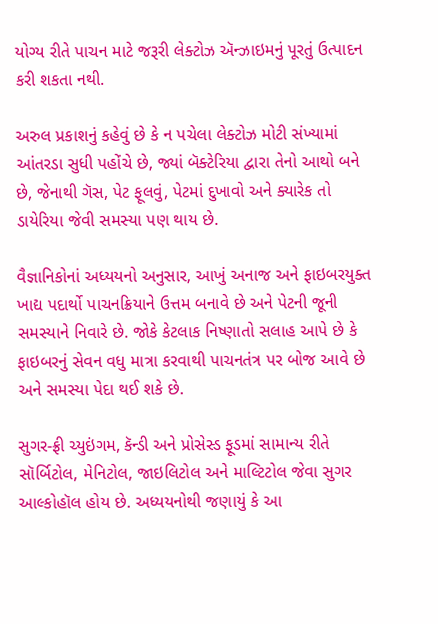યોગ્ય રીતે પાચન માટે જરૂરી લેક્ટોઝ ઍન્ઝાઇમનું પૂરતું ઉત્પાદન કરી શકતા નથી.

અરુલ પ્રકાશનું કહેવું છે કે ન પચેલા લેક્ટોઝ મોટી સંખ્યામાં આંતરડા સુધી પહોંચે છે, જ્યાં બૅક્ટેરિયા દ્વારા તેનો આથો બને છે, જેનાથી ગૅસ, પેટ ફૂલવું, પેટમાં દુખાવો અને ક્યારેક તો ડાયેરિયા જેવી સમસ્યા પણ થાય છે.

વૈજ્ઞાનિકોનાં અધ્યયનો અનુસાર, આખું અનાજ અને ફાઇબરયુક્ત ખાદ્ય પદાર્થો પાચનક્રિયાને ઉત્તમ બનાવે છે અને પેટની જૂની સમસ્યાને નિવારે છે. જોકે કેટલાક નિષ્ણાતો સલાહ આપે છે કે ફાઇબરનું સેવન વધુ માત્રા કરવાથી પાચનતંત્ર પર બોજ આવે છે અને સમસ્યા પેદા થઈ શકે છે.

સુગર-ફ્રી ચ્યુઇંગમ, કૅન્ડી અને પ્રોસેસ્ડ ફૂડમાં સામાન્ય રીતે સૉર્બિટોલ, મેનિટોલ, જાઇલિટોલ અને માલ્ટિટોલ જેવા સુગર આલ્કોહૉલ હોય છે. અધ્યયનોથી જણાયું કે આ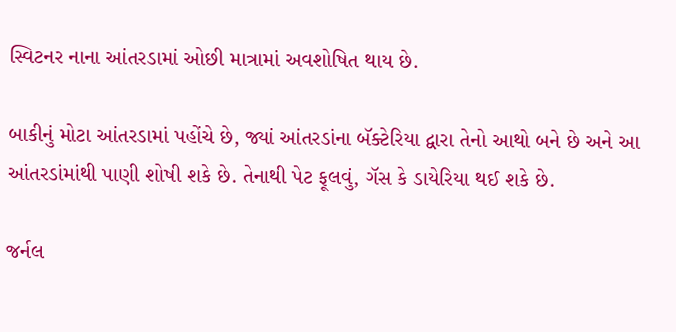સ્વિટનર નાના આંતરડામાં ઓછી માત્રામાં અવશોષિત થાય છે.

બાકીનું મોટા આંતરડામાં પહોંચે છે, જ્યાં આંતરડાંના બૅક્ટેરિયા દ્વારા તેનો આથો બને છે અને આ આંતરડાંમાંથી પાણી શોષી શકે છે. તેનાથી પેટ ફૂલવું, ગૅસ કે ડાયેરિયા થઈ શકે છે.

જર્નલ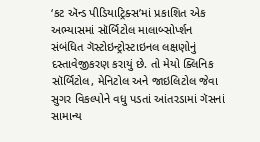‘કટ ઍન્ડ પીડિયાટ્રિક્સ’માં પ્રકાશિત એક અભ્યાસમાં સૉર્બિટોલ માલાબ્સોર્પ્શન સંબંધિત ગૅસ્ટોઇન્ટ્રોસ્ટાઇનલ લક્ષણોનું દસ્તાવેજીકરણ કરાયું છે. તો મેયો ક્લિનિક સૉર્બિટોલ, મેનિટોલ અને જાઇલિટોલ જેવા સુગર વિકલ્પોને વધુ પડતાં આંતરડામાં ગૅસનાં સામાન્ય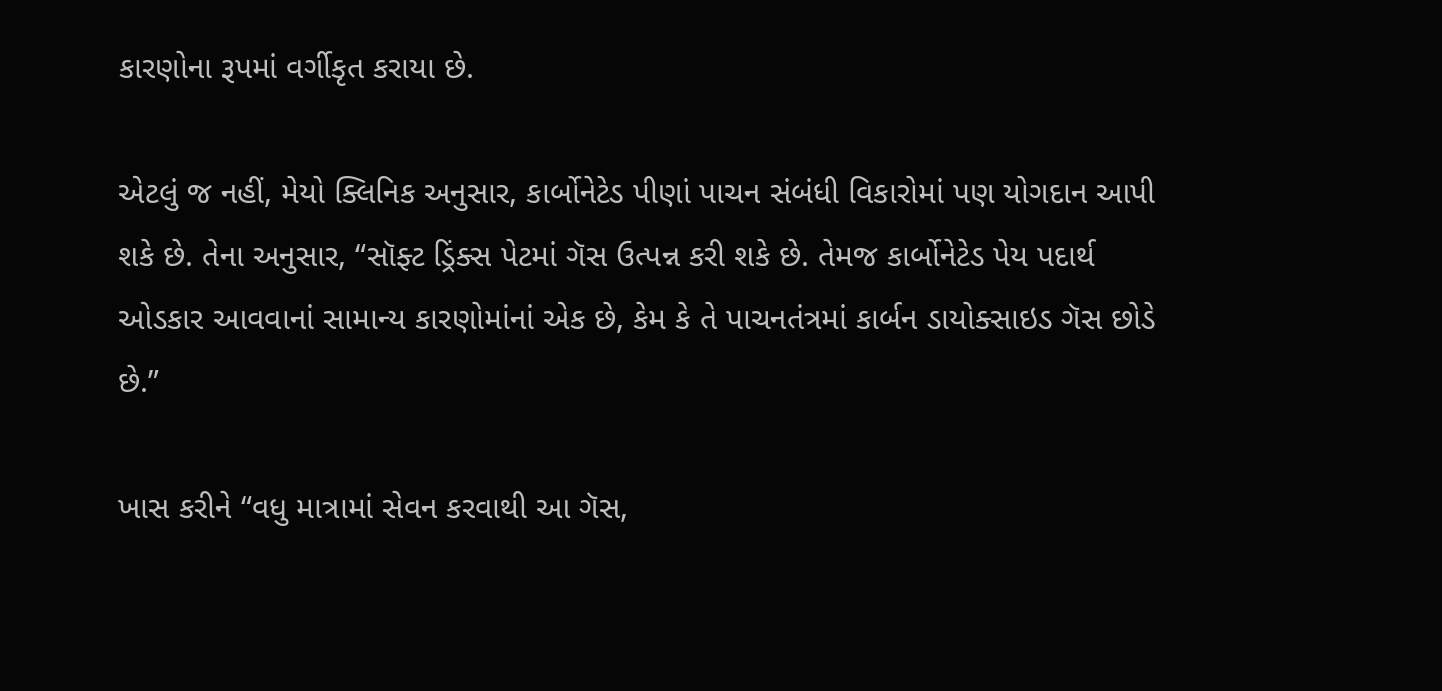કારણોના રૂપમાં વર્ગીકૃત કરાયા છે.

એટલું જ નહીં, મેયો ક્લિનિક અનુસાર, કાર્બોનેટેડ પીણાં પાચન સંબંધી વિકારોમાં પણ યોગદાન આપી શકે છે. તેના અનુસાર, “સૉફ્ટ ડ્રિંક્સ પેટમાં ગૅસ ઉત્પન્ન કરી શકે છે. તેમજ કાર્બોનેટેડ પેય પદાર્થ ઓડકાર આવવાનાં સામાન્ય કારણોમાંનાં એક છે, કેમ કે તે પાચનતંત્રમાં કાર્બન ડાયોક્સાઇડ ગૅસ છોડે છે.”

ખાસ કરીને “વધુ માત્રામાં સેવન કરવાથી આ ગૅસ,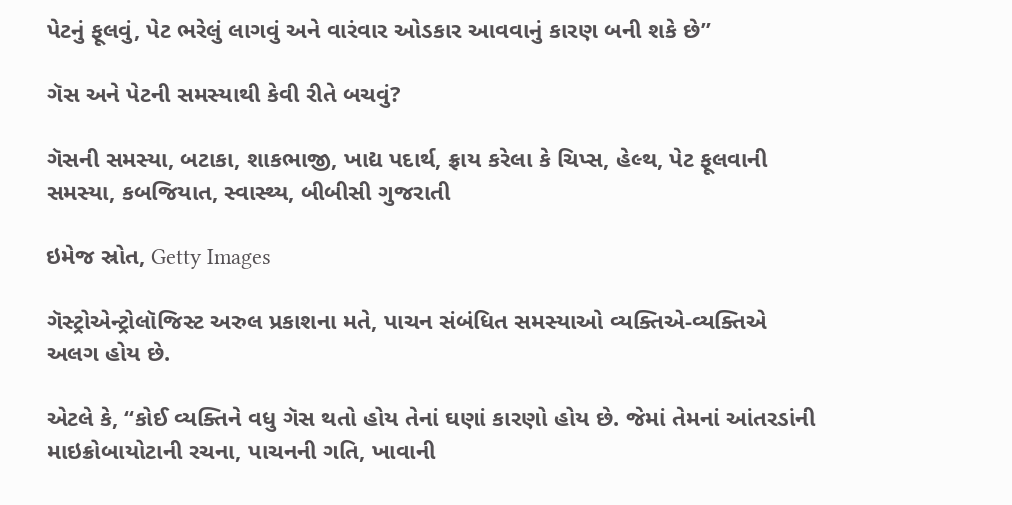પેટનું ફૂલવું, પેટ ભરેલું લાગવું અને વારંવાર ઓડકાર આવવાનું કારણ બની શકે છે”

ગૅસ અને પેટની સમસ્યાથી કેવી રીતે બચવું?

ગૅસની સમસ્યા, બટાકા, શાકભાજી, ખાદ્ય પદાર્થ, ફ્રાય કરેલા કે ચિપ્સ, હેલ્થ, પેટ ફૂલવાની સમસ્યા, કબજિયાત, સ્વાસ્થ્ય, બીબીસી ગુજરાતી

ઇમેજ સ્રોત, Getty Images

ગૅસ્ટ્રોએન્ટ્રોલૉજિસ્ટ અરુલ પ્રકાશના મતે, પાચન સંબંધિત સમસ્યાઓ વ્યક્તિએ-વ્યક્તિએ અલગ હોય છે.

એટલે કે, “કોઈ વ્યક્તિને વધુ ગૅસ થતો હોય તેનાં ઘણાં કારણો હોય છે. જેમાં તેમનાં આંતરડાંની માઇક્રોબાયોટાની રચના, પાચનની ગતિ, ખાવાની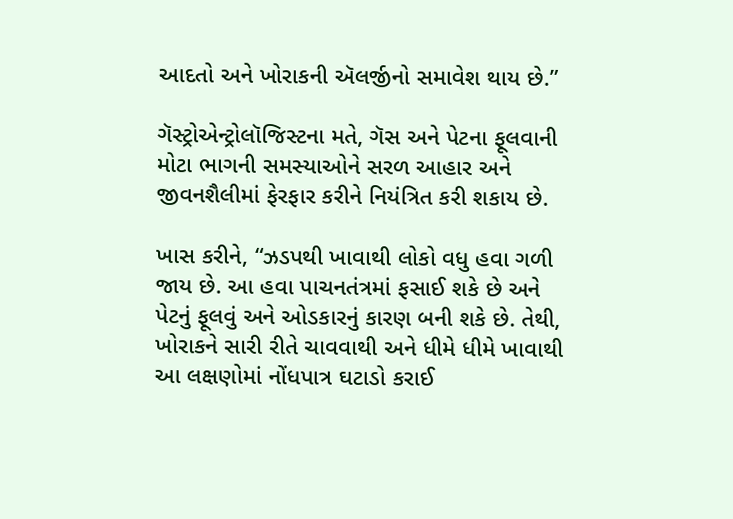આદતો અને ખોરાકની ઍલર્જીનો સમાવેશ થાય છે.”

ગૅસ્ટ્રોએન્ટ્રોલૉજિસ્ટના મતે, ગૅસ અને પેટના ફૂલવાની મોટા ભાગની સમસ્યાઓને સરળ આહાર અને જીવનશૈલીમાં ફેરફાર કરીને નિયંત્રિત કરી શકાય છે.

ખાસ કરીને, “ઝડપથી ખાવાથી લોકો વધુ હવા ગળી જાય છે. આ હવા પાચનતંત્રમાં ફસાઈ શકે છે અને પેટનું ફૂલવું અને ઓડકારનું કારણ બની શકે છે. તેથી, ખોરાકને સારી રીતે ચાવવાથી અને ધીમે ધીમે ખાવાથી આ લક્ષણોમાં નોંધપાત્ર ઘટાડો કરાઈ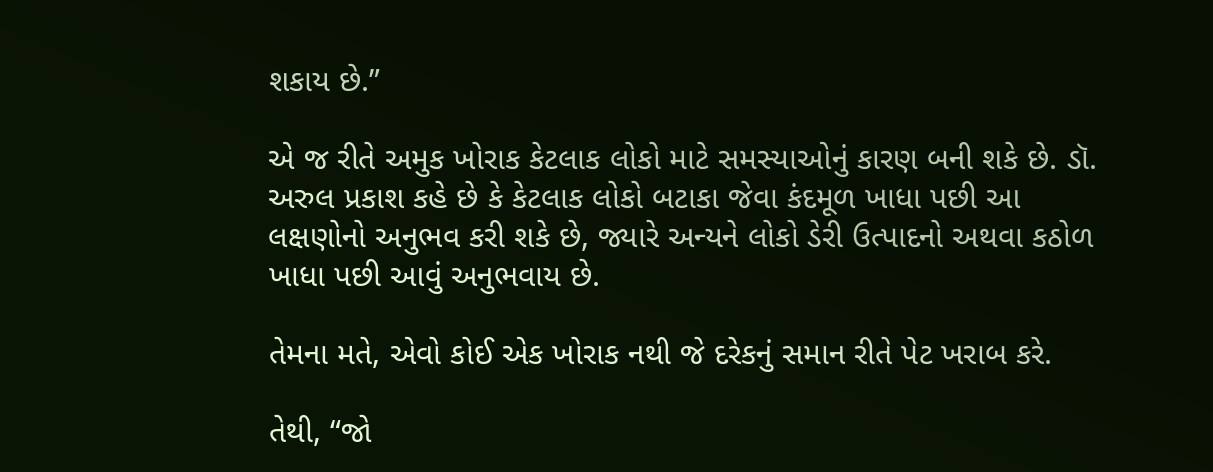શકાય છે.”

એ જ રીતે અમુક ખોરાક કેટલાક લોકો માટે સમસ્યાઓનું કારણ બની શકે છે. ડૉ. અરુલ પ્રકાશ કહે છે કે કેટલાક લોકો બટાકા જેવા કંદમૂળ ખાધા પછી આ લક્ષણોનો અનુભવ કરી શકે છે, જ્યારે અન્યને લોકો ડેરી ઉત્પાદનો અથવા કઠોળ ખાધા પછી આવું અનુભવાય છે.

તેમના મતે, એવો કોઈ એક ખોરાક નથી જે દરેકનું સમાન રીતે પેટ ખરાબ કરે.

તેથી, “જો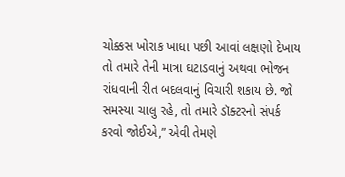ચોક્કસ ખોરાક ખાધા પછી આવાં લક્ષણો દેખાય તો તમારે તેની માત્રા ઘટાડવાનું અથવા ભોજન રાંધવાની રીત બદલવાનું વિચારી શકાય છે. જો સમસ્યા ચાલુ રહે, તો તમારે ડૉક્ટરનો સંપર્ક કરવો જોઈએ,” એવી તેમણે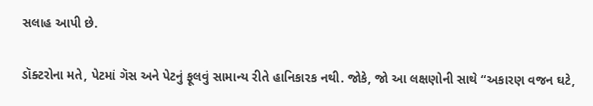સલાહ આપી છે.

ડૉક્ટરોના મતે, પેટમાં ગૅસ અને પેટનું ફૂલવું સામાન્ય રીતે હાનિકારક નથી. જોકે, જો આ લક્ષણોની સાથે “અકારણ વજન ઘટે,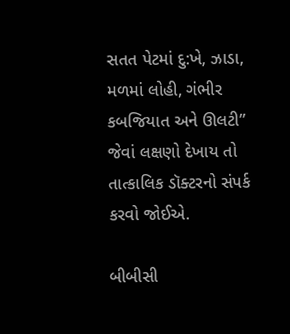સતત પેટમાં દુ:ખે, ઝાડા, મળમાં લોહી, ગંભીર કબજિયાત અને ઊલટી” જેવાં લક્ષણો દેખાય તો તાત્કાલિક ડૉક્ટરનો સંપર્ક કરવો જોઈએ.

બીબીસી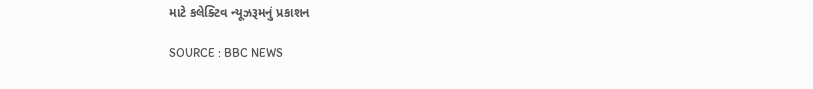માટે કલેક્ટિવ ન્યૂઝરૂમનું પ્રકાશન

SOURCE : BBC NEWS